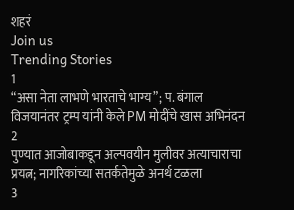शहरं
Join us
Trending Stories
1
“असा नेता लाभणे भारताचे भाग्य”; प. बंगाल विजयानंतर ट्रम्प यांनी केले PM मोदींचे खास अभिनंदन
2
पुण्यात आजोबाकडून अल्पवयीन मुलीवर अत्याचाराचा प्रयत्न; नागरिकांच्या सतर्कतेमुळे अनर्थ टळला
3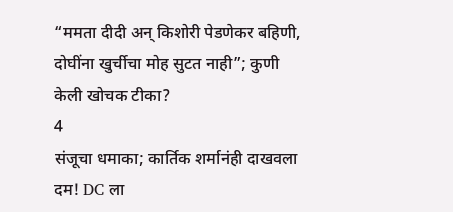“ममता दीदी अन् किशोरी पेडणेकर बहिणी, दोघींना खुर्चीचा मोह सुटत नाही”; कुणी केली खोचक टीका?
4
संजूचा धमाका; कार्तिक शर्मानंही दाखवला दम! DC ला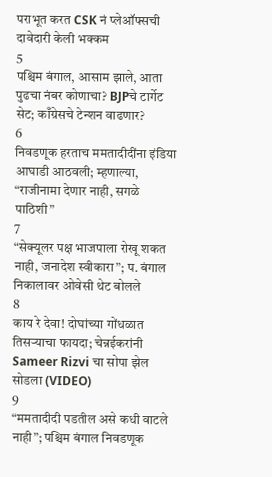पराभूत करत CSK नं प्लेऑफ्सची दावेदारी केली भक्कम
5
पश्चिम बंगाल, आसाम झाले, आता पुढचा नंबर कोणाचा? BJPचे टार्गेट सेट; काँग्रेसचे टेन्शन वाढणार?
6
निवडणूक हरताच ममतादीदींना इंडिया आघाडी आठवली; म्हणाल्या, “राजीनामा देणार नाही, सगळे पाठिशी”
7
“सेक्यूलर पक्ष भाजपाला रोखू शकत नाही, जनादेश स्वीकारा”; प. बंगाल निकालावर ओवेसी थेट बोलले
8
काय रे देवा! दोघांच्या गोंधळात तिसऱ्याचा फायदा; चेन्नईकरांनी Sameer Rizvi चा सोपा झेल सोडला (VIDEO)
9
“ममतादीदी पडतील असे कधी वाटले नाही”; पश्चिम बंगाल निवडणूक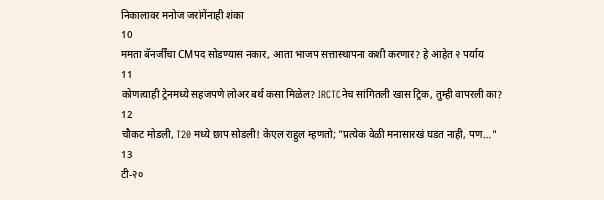निकालावर मनोज जरांगेंनाही शंका
10
ममता बॅनर्जींचा CMपद सोडण्यास नकार, आता भाजप सत्तास्थापना कशी करणार? हे आहेत २ पर्याय
11
कोणत्याही ट्रेनमध्ये सहजपणे लोअर बर्थ कसा मिळेल? IRCTCनेच सांगितली खास ट्रिक, तुम्ही वापरली का?
12
चौकट मोडली, T20 मध्ये छाप सोडली! केएल राहुल म्हणतो; "प्रत्येक वेळी मनासारखं घडत नाही, पण…"
13
टी-२०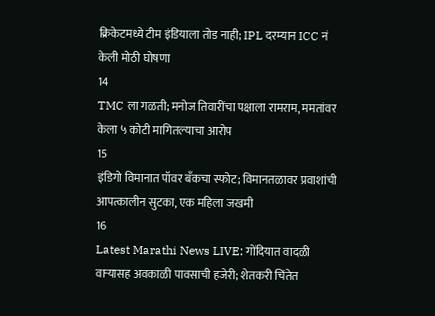क्रिकेटमध्ये टीम इंडियाला तोड नाही; IPL दरम्यान ICC नं केली मोठी घोषणा
14
TMC ला गळती; मनोज तिवारींचा पक्षाला रामराम, ममतांवर केला ५ कोटी मागितल्याचा आरोप
15
इंडिगो विमानात पॉवर बँकचा स्फोट; विमानतळावर प्रवाशांची आपत्कालीन सुटका, एक महिला जखमी
16
Latest Marathi News LIVE: गोंदियात वादळी वाऱ्यासह अवकाळी पावसाची हजेरी; शेतकरी चिंतेत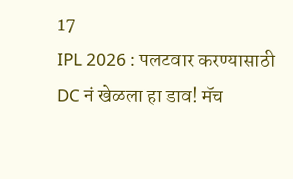17
IPL 2026 : पलटवार करण्यासाठी DC नं खेळला हा डाव! मॅच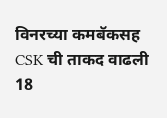विनरच्या कमबॅकसह CSK ची ताकद वाढली
18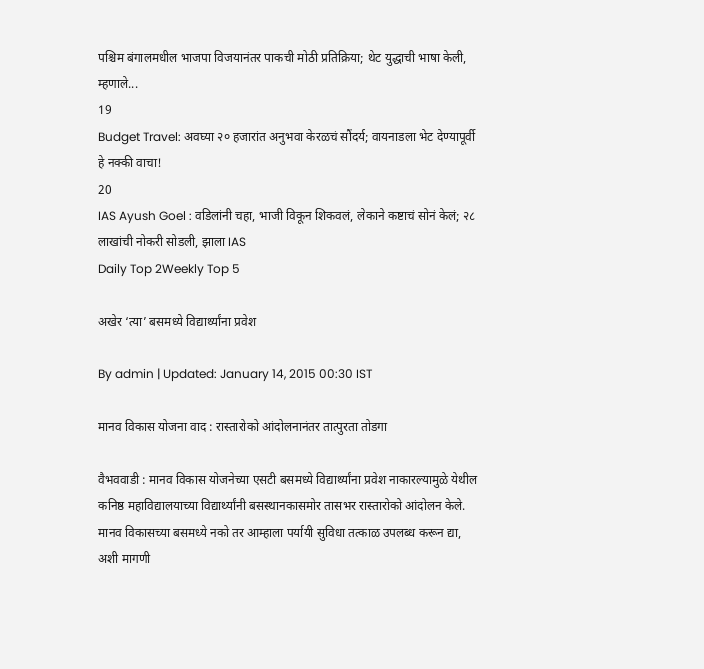पश्चिम बंगालमधील भाजपा विजयानंतर पाकची मोठी प्रतिक्रिया; थेट युद्धाची भाषा केली, म्हणाले...
19
Budget Travel: अवघ्या २० हजारांत अनुभवा केरळचं सौंदर्य; वायनाडला भेट देण्यापूर्वी हे नक्की वाचा!
20
IAS Ayush Goel : वडिलांनी चहा, भाजी विकून शिकवलं, लेकाने कष्टाचं सोनं केलं; २८ लाखांची नोकरी सोडली, झाला IAS
Daily Top 2Weekly Top 5

अखेर ‘त्या’ बसमध्ये विद्यार्थ्यांना प्रवेश

By admin | Updated: January 14, 2015 00:30 IST

मानव विकास योजना वाद : रास्तारोको आंदोलनानंतर तात्पुरता तोडगा

वैभववाडी : मानव विकास योजनेच्या एसटी बसमध्ये विद्यार्थ्यांना प्रवेश नाकारल्यामुळे येथील कनिष्ठ महाविद्यालयाच्या विद्यार्थ्यांनी बसस्थानकासमोर तासभर रास्तारोको आंदोलन केले. मानव विकासच्या बसमध्ये नको तर आम्हाला पर्यायी सुविधा तत्काळ उपलब्ध करून द्या, अशी मागणी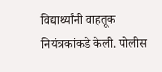विद्यार्थ्यांनी वाहतूक नियंत्रकांकडे केली. पोलीस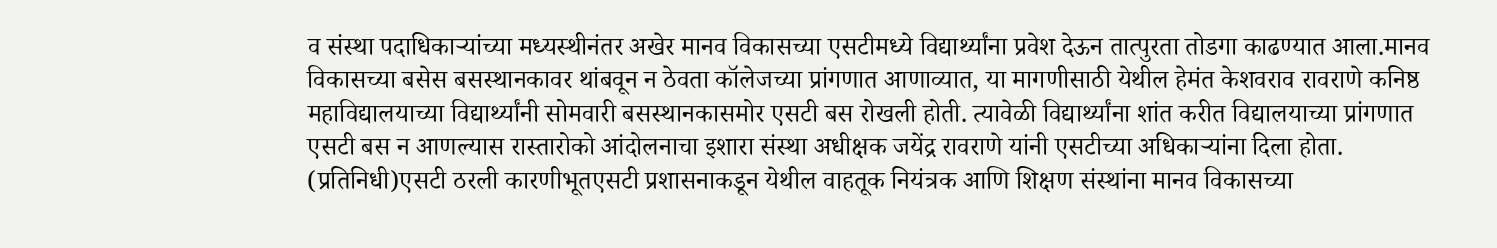व संस्था पदाधिकाऱ्यांच्या मध्यस्थीनंतर अखेर मानव विकासच्या एसटीमध्ये विद्यार्थ्यांना प्रवेश देऊन तात्पुरता तोडगा काढण्यात आला.मानव विकासच्या बसेस बसस्थानकावर थांबवून न ठेवता कॉलेजच्या प्रांगणात आणाव्यात, या मागणीसाठी येथील हेमंत केशवराव रावराणे कनिष्ठ महाविद्यालयाच्या विद्यार्थ्यांनी सोमवारी बसस्थानकासमोर एसटी बस रोखली होती. त्यावेळी विद्यार्थ्यांना शांत करीत विद्यालयाच्या प्रांगणात एसटी बस न आणल्यास रास्तारोको आंदोलनाचा इशारा संस्था अधीक्षक जयेंद्र रावराणे यांनी एसटीच्या अधिकाऱ्यांना दिला होता. (प्रतिनिधी)एसटी ठरली कारणीभूतएसटी प्रशासनाकडून येथील वाहतूक नियंत्रक आणि शिक्षण संस्थांना मानव विकासच्या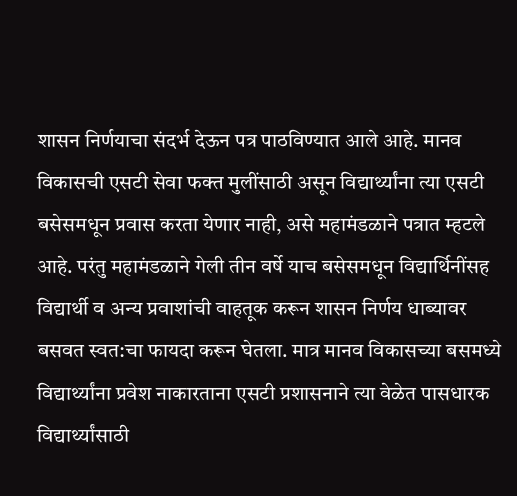शासन निर्णयाचा संदर्भ देऊन पत्र पाठविण्यात आले आहे. मानव विकासची एसटी सेवा फक्त मुलींसाठी असून विद्यार्थ्यांना त्या एसटी बसेसमधून प्रवास करता येणार नाही, असे महामंडळाने पत्रात म्हटले आहे. परंतु महामंडळाने गेली तीन वर्षे याच बसेसमधून विद्यार्थिनींसह विद्यार्थी व अन्य प्रवाशांची वाहतूक करून शासन निर्णय धाब्यावर बसवत स्वत:चा फायदा करून घेतला. मात्र मानव विकासच्या बसमध्ये विद्यार्थ्यांना प्रवेश नाकारताना एसटी प्रशासनाने त्या वेळेत पासधारक विद्यार्थ्यांसाठी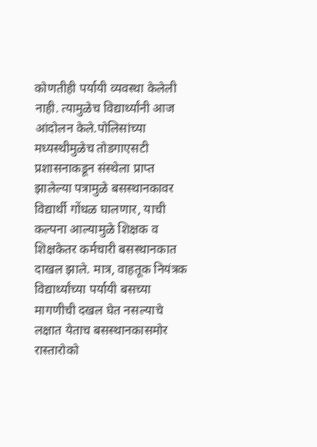कोणतीही पर्यायी व्यवस्था केलेली नाही. त्यामुळेच विद्यार्थ्यांनी आज आंदोलन केले.पोलिसांच्या मध्यस्थीमुळेच तोडगाएसटी प्रशासनाकडून संस्थेला प्राप्त झालेल्या पत्रामुळे बसस्थानकावर विद्यार्थी गोंधळ घालणार, याची कल्पना आल्यामुळे शिक्षक व शिक्षकेतर कर्मचारी बसस्थानकात दाखल झाले. मात्र, वाहतूक नियंत्रक विद्यार्थ्यांच्या पर्यायी बसच्या मागणीची दखल घेत नसल्याचे लक्षात येताच बसस्थानकासमोर रास्तारोको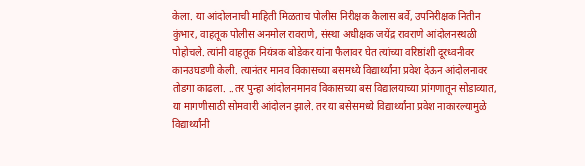केला. या आंदोलनाची माहिती मिळताच पोलीस निरीक्षक कैलास बर्वे, उपनिरीक्षक नितीन कुंभार, वाहतूक पोलीस अनमोल रावराणे, संस्था अधीक्षक जयेंद्र रावराणे आंदोलनस्थळी पोहोचले. त्यांनी वाहतूक नियंत्रक बोडेकर यांना फैलावर घेत त्यांच्या वरिष्ठांशी दूरध्वनीवर कानउघडणी केली. त्यानंतर मानव विकासच्या बसमध्ये विद्यार्थ्यांना प्रवेश देऊन आंदोलनावर तोडगा काढला. ..तर पुन्हा आंदोलनमानव विकासच्या बस विद्यालयाच्या प्रांगणातून सोडाव्यात, या मागणीसाठी सोमवारी आंदोलन झाले. तर या बसेसमध्ये विद्यार्थ्यांना प्रवेश नाकारल्यामुळे विद्यार्थ्यांनी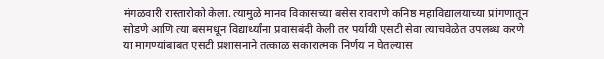मंगळवारी रास्तारोको केला. त्यामुळे मानव विकासच्या बसेस रावराणे कनिष्ठ महाविद्यालयाच्या प्रांगणातून सोडणे आणि त्या बसमधून विद्यार्थ्यांना प्रवासबंदी केली तर पर्यायी एसटी सेवा त्याचवेळेत उपलब्ध करणे या मागण्यांबाबत एसटी प्रशासनाने तत्काळ सकारात्मक निर्णय न घेतल्यास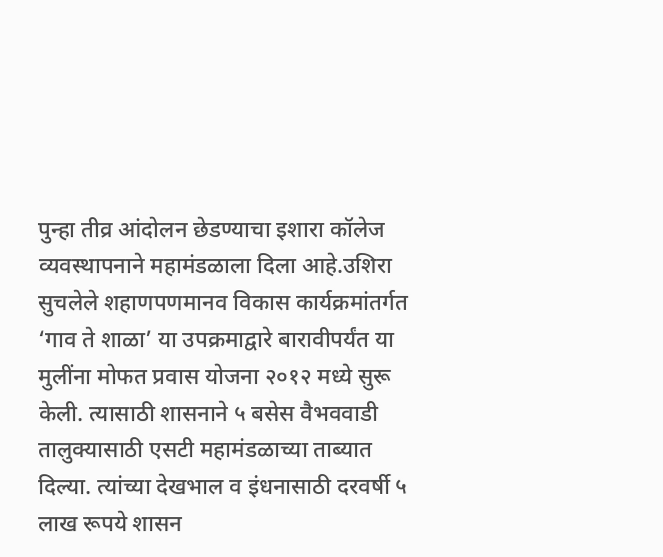पुन्हा तीव्र आंदोलन छेडण्याचा इशारा कॉलेज व्यवस्थापनाने महामंडळाला दिला आहे.उशिरा सुचलेले शहाणपणमानव विकास कार्यक्रमांतर्गत ‘गाव ते शाळा’ या उपक्रमाद्वारे बारावीपर्यंत या मुलींना मोफत प्रवास योजना २०१२ मध्ये सुरू केली. त्यासाठी शासनाने ५ बसेस वैभववाडी तालुक्यासाठी एसटी महामंडळाच्या ताब्यात दिल्या. त्यांच्या देखभाल व इंधनासाठी दरवर्षी ५ लाख रूपये शासन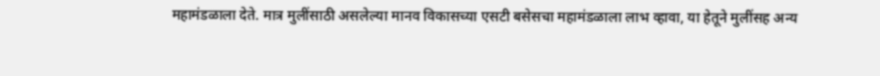महामंडळाला देते. मात्र मुलींसाठी असलेल्या मानव विकासच्या एसटी बसेसचा महामंडळाला लाभ व्हावा, या हेतूने मुलींसह अन्य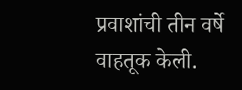प्रवाशांची तीन वर्षे वाहतूक केली.